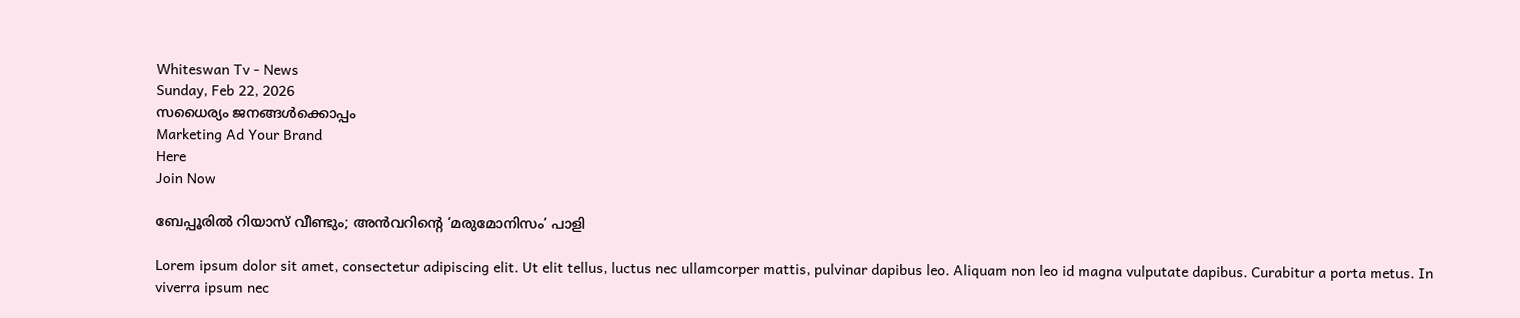Whiteswan Tv - News
Sunday, Feb 22, 2026
സധൈര്യം ജനങ്ങൾക്കൊപ്പം
Marketing Ad Your Brand
Here
Join Now

ബേപ്പൂരിൽ റിയാസ് വീണ്ടും; അന്‍വറിന്‍റെ ‘മരുമോനിസം’ പാളി

Lorem ipsum dolor sit amet, consectetur adipiscing elit. Ut elit tellus, luctus nec ullamcorper mattis, pulvinar dapibus leo. Aliquam non leo id magna vulputate dapibus. Curabitur a porta metus. In viverra ipsum nec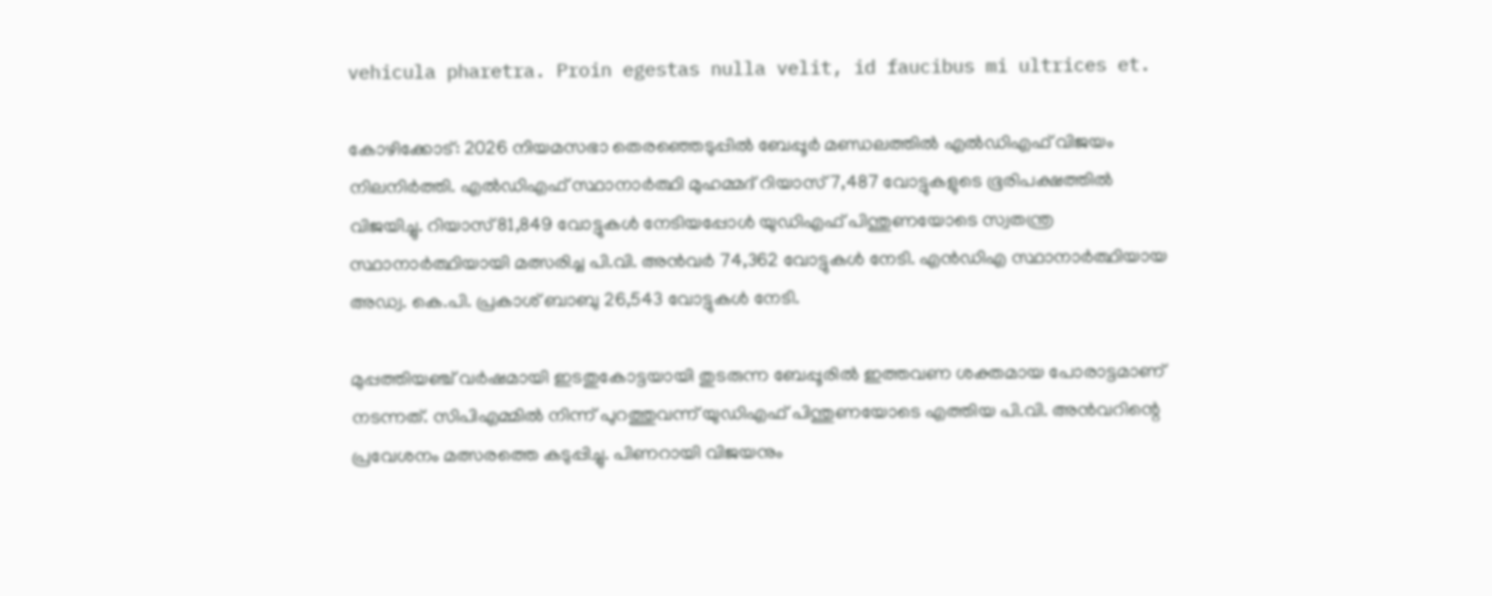vehicula pharetra. Proin egestas nulla velit, id faucibus mi ultrices et.

കോഴിക്കോട്: 2026 നിയമസഭാ തെരഞ്ഞെടുപ്പിൽ ബേപ്പൂർ മണ്ഡലത്തിൽ എൽഡിഎഫ് വിജയം നിലനിർത്തി. എൽഡിഎഫ് സ്ഥാനാർത്ഥി മുഹമ്മദ് റിയാസ് 7,487 വോട്ടുകളുടെ ഭൂരിപക്ഷത്തിൽ വിജയിച്ചു. റിയാസ് 81,849 വോട്ടുകൾ നേടിയപ്പോൾ യുഡിഎഫ് പിന്തുണയോടെ സ്വതന്ത്ര സ്ഥാനാർത്ഥിയായി മത്സരിച്ച പി.വി. അൻവർ 74,362 വോട്ടുകൾ നേടി. എൻഡിഎ സ്ഥാനാർത്ഥിയായ അഡ്വ. കെ.പി. പ്രകാശ് ബാബു 26,543 വോട്ടുകൾ നേടി.

മുപ്പത്തിയഞ്ച് വർഷമായി ഇടതുകോട്ടയായി തുടരുന്ന ബേപ്പൂരിൽ ഇത്തവണ ശക്തമായ പോരാട്ടമാണ് നടന്നത്. സിപിഎമ്മിൽ നിന്ന് പുറത്തുവന്ന് യുഡിഎഫ് പിന്തുണയോടെ എത്തിയ പി.വി. അൻവറിന്റെ പ്രവേശനം മത്സരത്തെ കടുപ്പിച്ചു. പിണറായി വിജയനും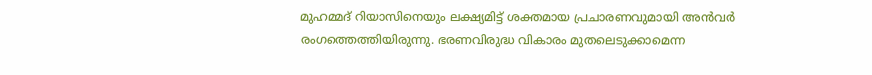മുഹമ്മദ് റിയാസിനെയും ലക്ഷ്യമിട്ട് ശക്തമായ പ്രചാരണവുമായി അൻവർ രംഗത്തെത്തിയിരുന്നു. ഭരണവിരുദ്ധ വികാരം മുതലെടുക്കാമെന്ന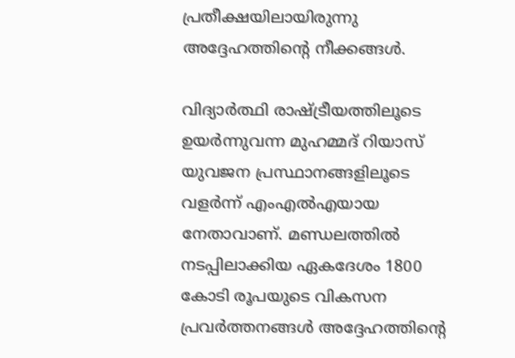പ്രതീക്ഷയിലായിരുന്നു അദ്ദേഹത്തിന്റെ നീക്കങ്ങൾ.

വിദ്യാർത്ഥി രാഷ്ട്രീയത്തിലൂടെ ഉയർന്നുവന്ന മുഹമ്മദ് റിയാസ് യുവജന പ്രസ്ഥാനങ്ങളിലൂടെ വളർന്ന് എംഎൽഎയായ നേതാവാണ്. മണ്ഡലത്തിൽ നടപ്പിലാക്കിയ ഏകദേശം 1800 കോടി രൂപയുടെ വികസന പ്രവർത്തനങ്ങൾ അദ്ദേഹത്തിന്റെ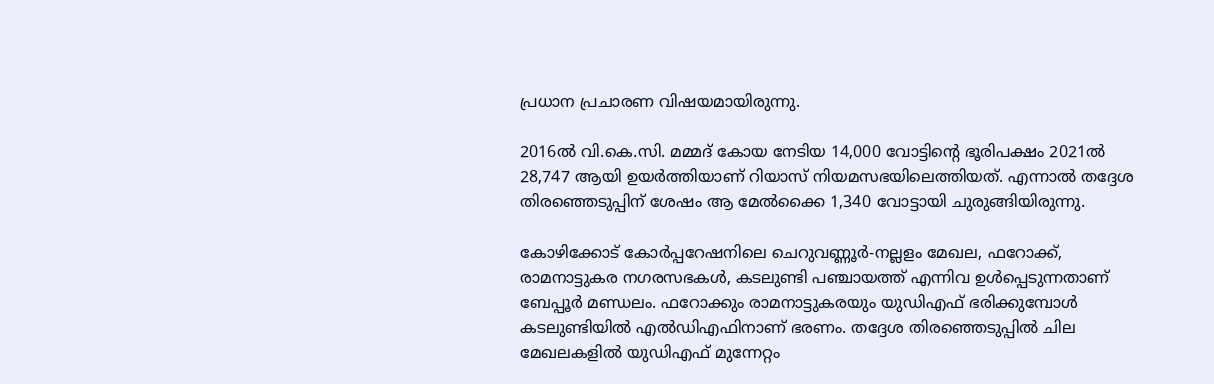പ്രധാന പ്രചാരണ വിഷയമായിരുന്നു.

2016ൽ വി.കെ.സി. മമ്മദ് കോയ നേടിയ 14,000 വോട്ടിന്റെ ഭൂരിപക്ഷം 2021ൽ 28,747 ആയി ഉയർത്തിയാണ് റിയാസ് നിയമസഭയിലെത്തിയത്. എന്നാൽ തദ്ദേശ തിരഞ്ഞെടുപ്പിന് ശേഷം ആ മേൽക്കൈ 1,340 വോട്ടായി ചുരുങ്ങിയിരുന്നു.

കോഴിക്കോട് കോർപ്പറേഷനിലെ ചെറുവണ്ണൂർ-നല്ലളം മേഖല, ഫറോക്ക്, രാമനാട്ടുകര നഗരസഭകൾ, കടലുണ്ടി പഞ്ചായത്ത് എന്നിവ ഉൾപ്പെടുന്നതാണ് ബേപ്പൂർ മണ്ഡലം. ഫറോക്കും രാമനാട്ടുകരയും യുഡിഎഫ് ഭരിക്കുമ്പോൾ കടലുണ്ടിയിൽ എൽഡിഎഫിനാണ് ഭരണം. തദ്ദേശ തിരഞ്ഞെടുപ്പിൽ ചില മേഖലകളിൽ യുഡിഎഫ് മുന്നേറ്റം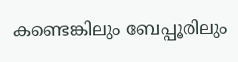കണ്ടെങ്കിലും ബേപ്പൂരിലും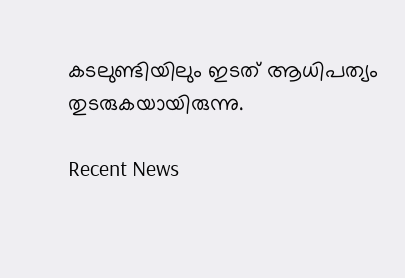കടലുണ്ടിയിലും ഇടത് ആധിപത്യം തുടരുകയായിരുന്നു.

Recent News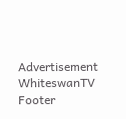Advertisement
WhiteswanTV Footer